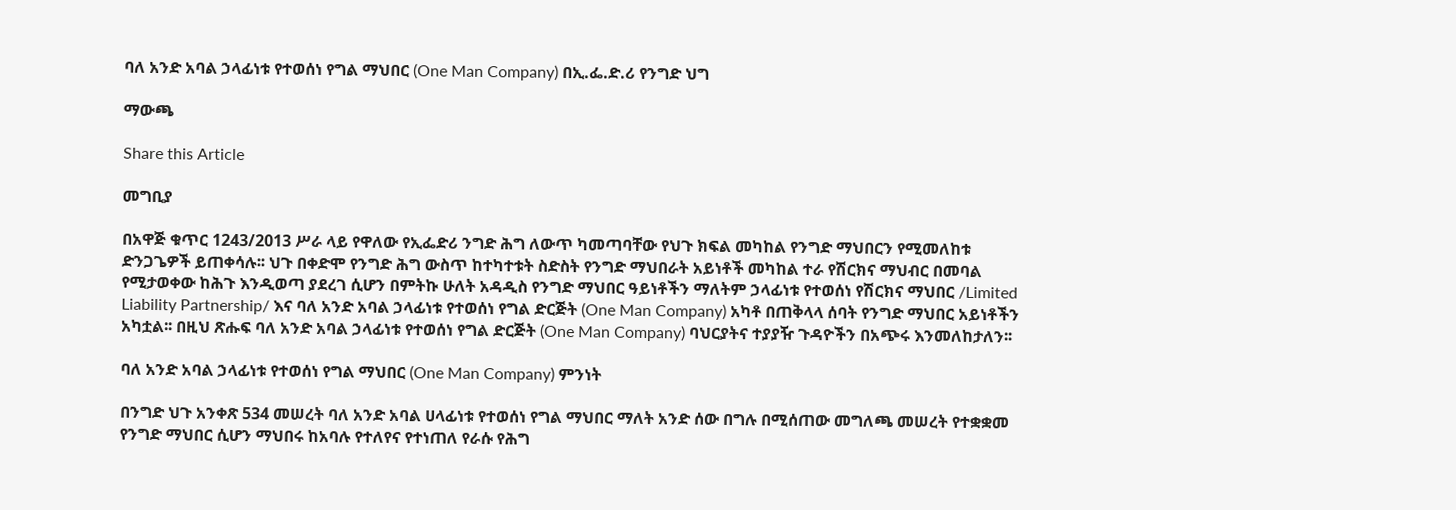ባለ አንድ አባል ኃላፊነቱ የተወሰነ የግል ማህበር (One Man Company) በኢ.ፌ.ድ.ሪ የንግድ ህግ

ማውጫ

Share this Article

መግቢያ

በአዋጅ ቁጥር 1243/2013 ሥራ ላይ የዋለው የኢፌድሪ ንግድ ሕግ ለውጥ ካመጣባቸው የህጉ ክፍል መካከል የንግድ ማህበርን የሚመለከቱ ድንጋጌዎች ይጠቀሳሉ፡፡ ህጉ በቀድሞ የንግድ ሕግ ውስጥ ከተካተቱት ስድስት የንግድ ማህበራት አይነቶች መካከል ተራ የሽርክና ማህብር በመባል የሚታወቀው ከሕጉ እንዲወጣ ያደረገ ሲሆን በምትኩ ሁለት አዳዲስ የንግድ ማህበር ዓይነቶችን ማለትም ኃላፊነቱ የተወሰነ የሽርክና ማህበር /Limited Liability Partnership/ እና ባለ አንድ አባል ኃላፊነቱ የተወሰነ የግል ድርጅት (One Man Company) አካቶ በጠቅላላ ሰባት የንግድ ማህበር አይነቶችን አካቷል፡፡ በዚህ ጽሑፍ ባለ አንድ አባል ኃላፊነቱ የተወሰነ የግል ድርጅት (One Man Company) ባህርያትና ተያያዥ ጉዳዮችን በአጭሩ እንመለከታለን፡፡

ባለ አንድ አባል ኃላፊነቱ የተወሰነ የግል ማህበር (One Man Company) ምንነት

በንግድ ህጉ አንቀጽ 534 መሠረት ባለ አንድ አባል ሀላፊነቱ የተወሰነ የግል ማህበር ማለት አንድ ሰው በግሉ በሚሰጠው መግለጫ መሠረት የተቋቋመ የንግድ ማህበር ሲሆን ማህበሩ ከአባሉ የተለየና የተነጠለ የራሱ የሕግ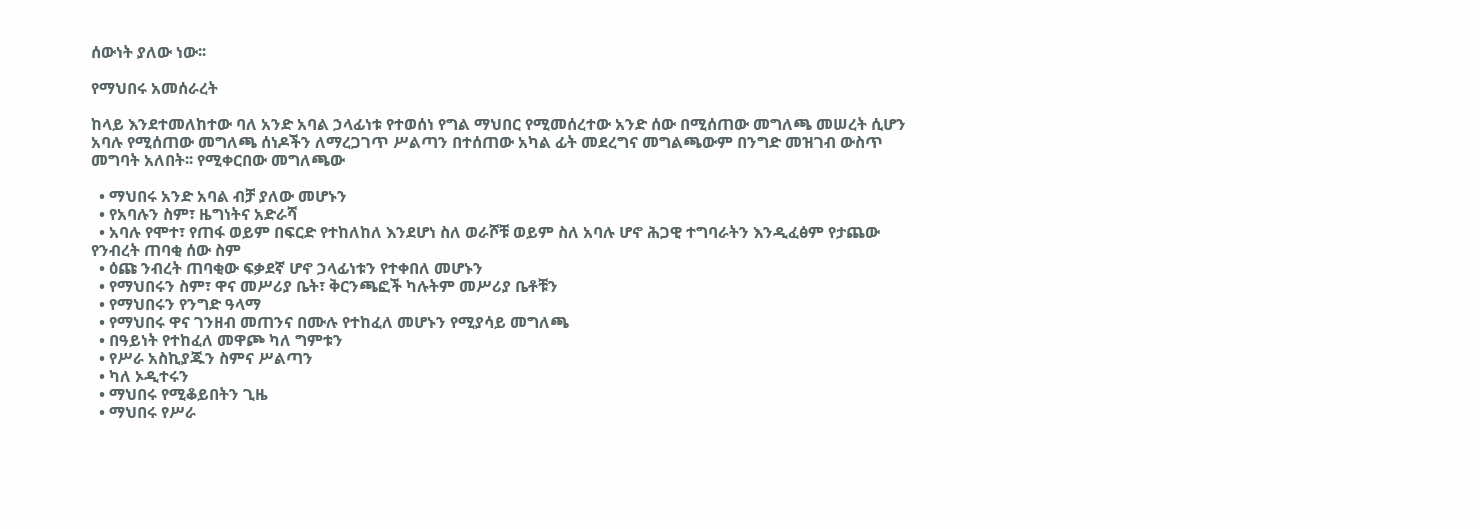ሰውነት ያለው ነው፡፡

የማህበሩ አመሰራረት

ከላይ እንደተመለከተው ባለ አንድ አባል ኃላፊነቱ የተወሰነ የግል ማህበር የሚመሰረተው አንድ ሰው በሚሰጠው መግለጫ መሠረት ሲሆን አባሉ የሚሰጠው መግለጫ ሰነዶችን ለማረጋገጥ ሥልጣን በተሰጠው አካል ፊት መደረግና መግልጫውም በንግድ መዝገብ ውስጥ መግባት አለበት፡፡ የሚቀርበው መግለጫው

  • ማህበሩ አንድ አባል ብቻ ያለው መሆኑን
  • የአባሉን ስም፣ ዜግነትና አድራሻ
  • አባሉ የሞተ፣ የጠፋ ወይም በፍርድ የተከለከለ እንደሆነ ስለ ወራሾቹ ወይም ስለ አባሉ ሆኖ ሕጋዊ ተግባራትን እንዲፈፅም የታጨው የንብረት ጠባቂ ሰው ስም
  • ዕጩ ንብረት ጠባቂው ፍቃደኛ ሆኖ ኃላፊነቱን የተቀበለ መሆኑን
  • የማህበሩን ስም፣ ዋና መሥሪያ ቤት፣ ቅርንጫፎች ካሉትም መሥሪያ ቤቶቹን
  • የማህበሩን የንግድ ዓላማ
  • የማህበሩ ዋና ገንዘብ መጠንና በሙሉ የተከፈለ መሆኑን የሚያሳይ መግለጫ
  • በዓይነት የተከፈለ መዋጮ ካለ ግምቱን
  • የሥራ አስኪያጁን ስምና ሥልጣን
  • ካለ ኦዲተሩን
  • ማህበሩ የሚቆይበትን ጊዜ
  • ማህበሩ የሥራ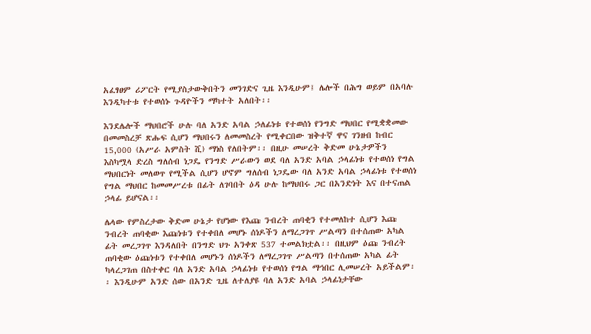አፈፃፀም ሪፖርት የሚያስታውቅበትን መንገድና ጊዜ እንዲሁም፤ ሌሎች በሕግ ወይም በአባሉ እንዲካተቱ የተወሰኑ ጉዳዮችን ማካተት አለበት፡፡

እንደሌሎች ማህበሮች ሁሉ ባለ አንድ አባል ኃለፊነቱ የተወሰነ የንግድ ማህበር የሚቋቋመው በመመስረቻ ጽሑፍ ሲሆን ማህበሩን ለመመስረት የሚቀርበው ዝቅተኛ ዋና ገንዘብ ከብር 15,000 (አሥራ አምስት ሺ) ማነስ የለበትም፡፡ በዚሁ መሠረት ቅድመ ሁኔታዎችን እስካሟላ ድረስ ግለሰብ ነጋዴ የንግድ ሥራውን ወደ ባለ አንድ አባል ኃላፊነቱ የተወሰነ የግል ማህበርነት መለወጥ የሚችል ሲሆን ሆኖም ግለሰብ ነጋዴው ባለ አንድ አባል ኃላፊነቱ የተወሰነ የግል ማህበር ከመመሥረቱ በፊት ለገባበት ዕዳ ሁሉ ከማህበሩ ጋር በአንድነት እና በተናጠል ኃላፊ ይሆናል፡፡

ሌላው የምስረታው ቅድመ ሁኔታ የሆነው የእጩ ንብረት ጠባቂን የተመለከተ ሲሆን እጩ ንብረት ጠባቂው እጩነቱን የተቀበለ መሆኑ ሰነዶችን ለማረጋገጥ ሥልጣን በተሰጠው አካል ፊት መረጋገጥ እንዳለበት በንግድ ህጉ አንቀጽ 537 ተመልክቷል፡፡ በዚህም ዕጩ ንብረት ጠባቂው ዕጩነቱን የተቀበለ መሆኑን ሰነዶችን ለማረጋገጥ ሥልጣን በተሰጠው አካል ፊት ካላረጋገጠ በስተቀር ባለ አንድ አባል ኃላፊነቱ የተወሰነ የግል ማኅበር ሊመሠረት አይችልም፡፡ እንዲሁም አንድ ሰው በአንድ ጊዜ ለተለያዩ ባለ አንድ አባል ኃላፊነታቸው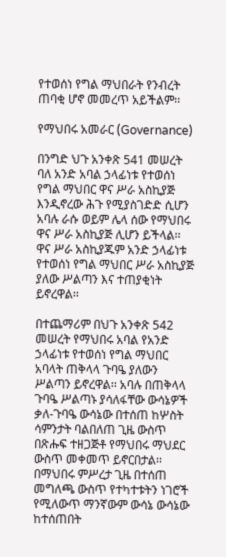የተወሰነ የግል ማህበራት የንብረት ጠባቂ ሆኖ መመረጥ አይችልም፡፡

የማህበሩ አመራር (Governance)

በንግድ ህጉ አንቀጽ 541 መሠረት ባለ አንድ አባል ኃላፊነቱ የተወሰነ የግል ማህበር ዋና ሥራ አስኪያጅ እንዲኖረው ሕጉ የሚያስገድድ ሲሆን አባሉ ራሱ ወይም ሌላ ሰው የማህበሩ ዋና ሥራ አስኪያጅ ሊሆን ይችላል፡፡ ዋና ሥራ አስኪያጁም አንድ ኃላፊነቱ የተወሰነ የግል ማህበር ሥራ አስኪያጅ ያለው ሥልጣን እና ተጠያቂነት ይኖረዋል፡፡

በተጨማሪም በህጉ አንቀጽ 542 መሠረት የማህበሩ አባል የአንድ ኃላፊነቱ የተወሰነ የግል ማህበር አባላት ጠቅላላ ጉባዔ ያለውን ሥልጣን ይኖረዋል፡፡ አባሉ በጠቅላላ ጉባዔ ሥልጣኑ ያሳለፋቸው ውሳኔዎች ቃለ-ጉባዔ ውሳኔው በተሰጠ ከሦስት ሳምንታት ባልበለጠ ጊዜ ውስጥ በጽሑፍ ተዘጋጅቶ የማህበሩ ማህደር ውስጥ መቀመጥ ይኖርበታል፡፡ በማህበሩ ምሥረታ ጊዜ በተሰጠ መግለጫ ውስጥ የተካተቱትን ነገሮች የሚለውጥ ማንኛውም ውሳኔ ውሳኔው ከተሰጠበት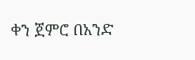ቀን ጀምሮ በአንድ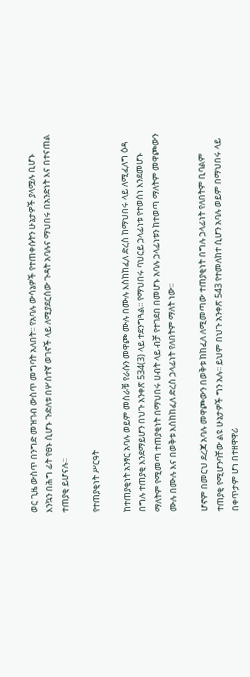ወር ጊዜ ውስጥ በንግድ መዝገብ ውስጥ መግባት አለበት፡፡ የአባሉ ውሳኔዎች የተጠቀሱትን ሁኔታዎች ያላሟሉ ቢሆኑ እንኳን በሕግ ፊት የፀኑ ሲሆኑ ጉድለቱ በሦስተኛ ወገኖች ላይ ለሚያደርሰው ጉዳት አባሉና ማህበሩ በአንድነት እና በተናጠል ተጠያቂ ይሆናሉ፡፡

የተጠያቂነት ሥርዓት

ከተጠያቂነት አንፃር አባሉ ወይም መስራቹ የራሱን መዋጮ ሙሉ በሙሉ እስከከፈለ ድረስ ከማህበሩ ላይ ለሚፈለግ ዕዳ በግሉ ተጠያቂ እንደማይሆን በህጉ አንቀጽ 534(3) ላይ ተደንግጓል፡፡ የማህበሩ ባህርይ ኃላፊነቱ የተወሰነ እንደመሆኑ ማለትም የሚመጣ ተጠያቂነት በማህበሩ ሀብት ላይ ብቻ የተገደበ በመሆኑ አባሉ ኃላፊነቱን ከተወጣ ማለትም መዋጮውን ሙሉ በሙሉ እና በወቅቱ እሰከከፈለ ድረስ ኃላፊነት የለበትም ማለት ነው፡፡

ሆኖም በመርህ ደረጃ አባሉ መዋጮውን በወቅቱ ከከፈለ ለሚመጣው ተጠያቂነት በግሉ ኃላፊነት የለበትም ቢባልም ተጠያቂ የሚሆንባቸው ልዩ ሁኔታዎች ግን አሉ፡፡ ይህም በህጉ አንቀጽ 543 የተመለከተ ሲሆን አባሉ ወይም በማህበሩ ላይ በቀጥታም ሆነ በተዘዋዋሪ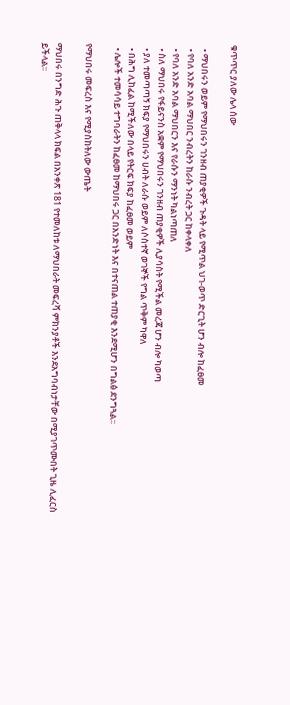ቁጥጥር ያለው ሌላ ሰው

  • ማህበሩን ወይም የማህበሩን ገንዘብ ጠያቂዎች ጉዳት ላይ የሚጥል ህገ-ወጥ ድርጊት ሆን ብሎ ከፈፀመ
  • የባለ አንድ አባል ማህበር ንብረትን ከራሱ ንብረት ጋር ከቀላቀለ
  • የባለ አንድ አባል ማህበርን እና የራሱን ማንነት ካልነጣጠለ
  • ስለ ማህበሩ የፋይናንስ አቋም የማህበሩን ገንዘብ ጠያቂዎች ሊያሳስት የሚችል መረጃ ሆን ብሎ ካወጣ
  • ያለ ተመጣጣኝ ክፍያ የማህበሩን ሀብት ለራሱ ወይም ለሶስተኛ ወገኞች የግል ጥቅም ካዋለ
  • በሕግ ሊከፈል ከሚችለው በላይ የትርፍ ክፍያ ከፈፀመ ወይም
  • ሌሎች ተመሳሳይ ተግባራትን ከፈፀመ ከማህበሩ ጋር በአንድነት እና በተናጠል ተጠያቂ እንደሚሆን በግልፅ ደንግጓል፡፡

የማህበሩ መፍረስ እና የሚያስከትለው ውጤት

ማህበሩ በንግድ ሕጉ ጠቅላላ ክፍል በአንቀጽ 181 የተመለከቱ ለማህበራት መፍረሻ ምክንያቶች እንደአግባብነታቸው በሚያገጥሙበት ጊዜ ሊፈርስ ይችላል፡፡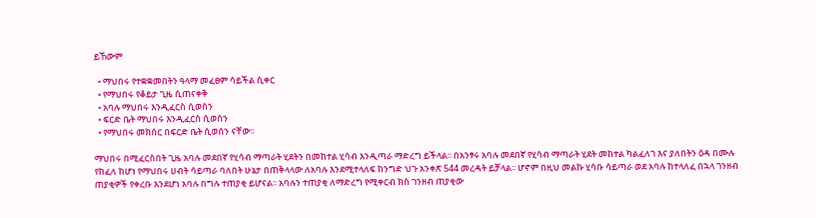ይኸውም

  • ማህበሩ የተቋቋመበትን ዓላማ መፈፀም ሳይችል ሲቀር
  • የማህበሩ የቆይታ ጊዜ ሲጠናቀቅ
  • አባሉ ማህበሩ እንዲፈርስ ሲወስን
  • ፍርድ ቤት ማህበሩ እንዲፈርስ ሲወስን
  • የማህበሩ መክሰር በፍርድ ቤት ሲወሰን ናቸው፡፡

ማህበሩ በሚፈርስበት ጊዜ አባሉ መደበኛ የሂሳብ ማጣራት ሂደትን በመከተል ሂሳብ እንዲጣራ ማድረግ ይችላል፡፡ በአንፃሩ አባሉ መደበኛ የሂሳብ ማጣራት ሂደት መከተል ካልፈለገ እና ያለበትን ዕዳ በሙሉ የከፈለ ከሆነ የማህበሩ ሀብት ሳይጣራ ባለበት ሁኔታ በጠቅላላው ለአባሉ እንደሚተላለፍ ከንግድ ህጉ አንቀጽ 544 መረዳት ይቻላል፡፡ ሆኖም በዚህ መልኩ ሂሳቡ ሳይጣራ ወደ አባሉ ከተላለፈ በኋላ ገንዘብ ጠያቂዎች የቀረቡ እንደሆነ አባሉ በግሉ ተጠያቂ ይሆናል፡፡ አባሉን ተጠያቂ ለማድረግ የሚቀርብ ክስ ገንዘብ ጠያቂው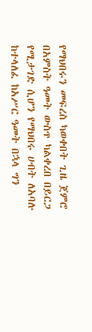የማህበሩን መፍረስ ካወቀበት ጊዜ ጀምሮ በአምስት ዓመት ውስጥ ካልቀረበ በይርጋ የሚታገድ ሲሆን የማህበሩ ሀብት ለአባሉ ከተላለፈ ከአሥር ዓመት በኋላ ግን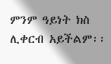ምንም ዓይነት ክስ ሊቀርብ አይችልም፡፡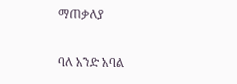ማጠቃለያ

ባለ አንድ አባል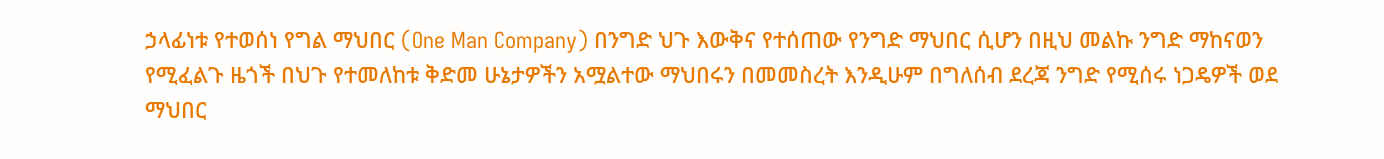ኃላፊነቱ የተወሰነ የግል ማህበር (One Man Company) በንግድ ህጉ እውቅና የተሰጠው የንግድ ማህበር ሲሆን በዚህ መልኩ ንግድ ማከናወን የሚፈልጉ ዜጎች በህጉ የተመለከቱ ቅድመ ሁኔታዎችን አሟልተው ማህበሩን በመመስረት እንዲሁም በግለሰብ ደረጃ ንግድ የሚሰሩ ነጋዴዎች ወደ ማህበር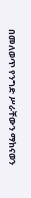በመለወጥ የንግድ ሥራቸውን ማከናወን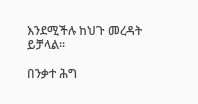እንደሚችሉ ከህጉ መረዳት ይቻላል፡፡

በንቃተ ሕግ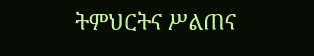ትምህርትና ሥልጠና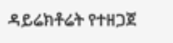ዳይሬክቶሬት የተዘጋጀ